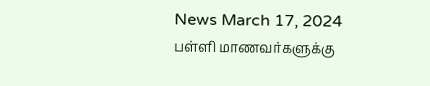News March 17, 2024
பள்ளி மாணவர்களுக்கு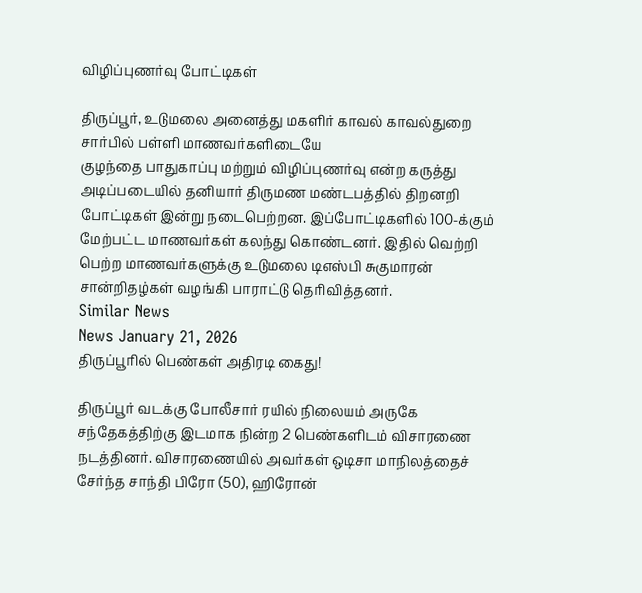விழிப்புணர்வு போட்டிகள்

திருப்பூர், உடுமலை அனைத்து மகளிர் காவல் காவல்துறை சார்பில் பள்ளி மாணவர்களிடையே
குழந்தை பாதுகாப்பு மற்றும் விழிப்புணர்வு என்ற கருத்து அடிப்படையில் தனியார் திருமண மண்டபத்தில் திறனறி போட்டிகள் இன்று நடைபெற்றன. இப்போட்டிகளில் 100-க்கும் மேற்பட்ட மாணவர்கள் கலந்து கொண்டனர். இதில் வெற்றி பெற்ற மாணவர்களுக்கு உடுமலை டிஎஸ்பி சுகுமாரன் சான்றிதழ்கள் வழங்கி பாராட்டு தெரிவித்தனர்.
Similar News
News January 21, 2026
திருப்பூரில் பெண்கள் அதிரடி கைது!

திருப்பூர் வடக்கு போலீசார் ரயில் நிலையம் அருகே சந்தேகத்திற்கு இடமாக நின்ற 2 பெண்களிடம் விசாரணை நடத்தினர். விசாரணையில் அவர்கள் ஒடிசா மாநிலத்தைச் சேர்ந்த சாந்தி பிரோ (50), ஹிரோன்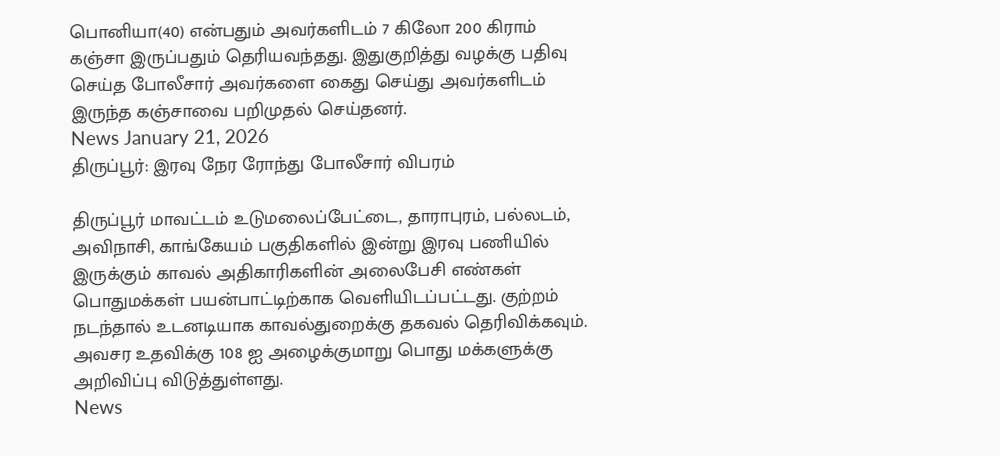பொனியா(40) என்பதும் அவர்களிடம் 7 கிலோ 200 கிராம் கஞ்சா இருப்பதும் தெரியவந்தது. இதுகுறித்து வழக்கு பதிவு செய்த போலீசார் அவர்களை கைது செய்து அவர்களிடம் இருந்த கஞ்சாவை பறிமுதல் செய்தனர்.
News January 21, 2026
திருப்பூர்: இரவு நேர ரோந்து போலீசார் விபரம்

திருப்பூர் மாவட்டம் உடுமலைப்பேட்டை, தாராபுரம், பல்லடம், அவிநாசி, காங்கேயம் பகுதிகளில் இன்று இரவு பணியில் இருக்கும் காவல் அதிகாரிகளின் அலைபேசி எண்கள் பொதுமக்கள் பயன்பாட்டிற்காக வெளியிடப்பட்டது. குற்றம் நடந்தால் உடனடியாக காவல்துறைக்கு தகவல் தெரிவிக்கவும். அவசர உதவிக்கு 108 ஐ அழைக்குமாறு பொது மக்களுக்கு அறிவிப்பு விடுத்துள்ளது.
News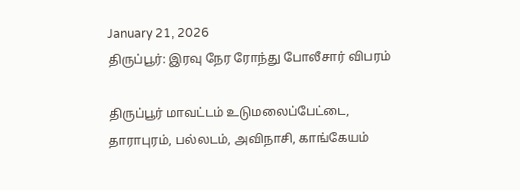January 21, 2026
திருப்பூர்: இரவு நேர ரோந்து போலீசார் விபரம்

திருப்பூர் மாவட்டம் உடுமலைப்பேட்டை, தாராபுரம், பல்லடம், அவிநாசி, காங்கேயம்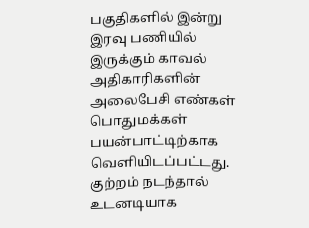பகுதிகளில் இன்று இரவு பணியில் இருக்கும் காவல் அதிகாரிகளின் அலைபேசி எண்கள் பொதுமக்கள் பயன்பாட்டிற்காக வெளியிடப்பட்டது. குற்றம் நடந்தால் உடனடியாக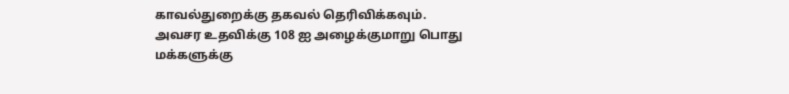காவல்துறைக்கு தகவல் தெரிவிக்கவும். அவசர உதவிக்கு 108 ஐ அழைக்குமாறு பொது மக்களுக்கு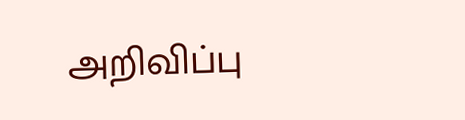அறிவிப்பு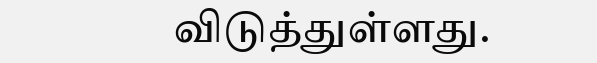விடுத்துள்ளது.